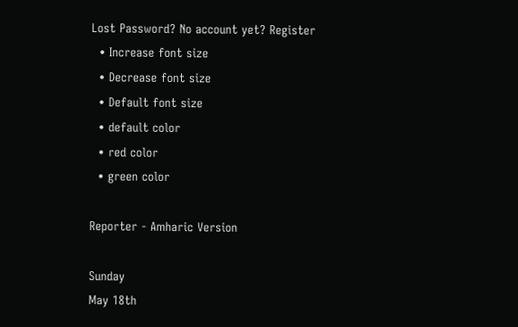Lost Password? No account yet? Register
  • Increase font size
  • Decrease font size
  • Default font size
  • default color
  • red color
  • green color

Reporter - Amharic Version

Sunday
May 18th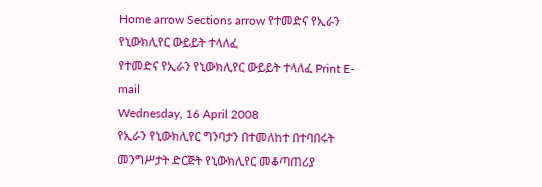Home arrow Sections arrow የተመድና የኢራን የኒውክሊየር ውይይት ተላለፈ
የተመድና የኢራን የኒውክሊየር ውይይት ተላለፈ Print E-mail
Wednesday, 16 April 2008
የኢራን የኒውክሊየር ግንባታን በተመለከተ በተባበሩት መንግሥታት ድርጅት የኒውክሊየር መቆጣጠሪያ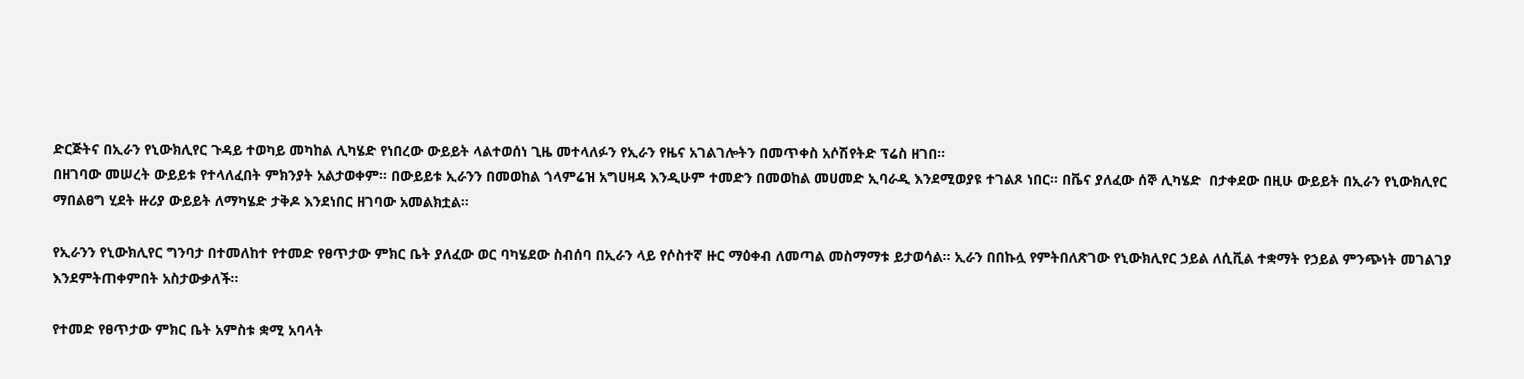ድርጅትና በኢራን የኒውክሊየር ጉዳይ ተወካይ መካከል ሊካሄድ የነበረው ውይይት ላልተወሰነ ጊዜ መተላለፉን የኢራን የዜና አገልገሎትን በመጥቀስ አሶሽየትድ ፕሬስ ዘገበ፡፡
በዘገባው መሠረት ውይይቱ የተላለፈበት ምክንያት አልታወቀም፡፡ በውይይቱ ኢራንን በመወከል ጎላምሬዝ አግሀዛዳ እንዲሁም ተመድን በመወከል መሀመድ ኢባራዲ እንደሚወያዩ ተገልጾ ነበር፡፡ በቬና ያለፈው ሰኞ ሊካሄድ  በታቀደው በዚሁ ውይይት በኢራን የኒውክሊየር ማበልፀግ ሂደት ዙሪያ ውይይት ለማካሄድ ታቅዶ እንደነበር ዘገባው አመልክቷል፡፡

የኢራንን የኒውክሊየር ግንባታ በተመለከተ የተመድ የፀጥታው ምክር ቤት ያለፈው ወር ባካሄደው ስብሰባ በኢራን ላይ የሶስተኛ ዙር ማዕቀብ ለመጣል መስማማቱ ይታወሳል፡፡ ኢራን በበኩሏ የምትበለጽገው የኒውክሊየር ኃይል ለሲቪል ተቋማት የኃይል ምንጭነት መገልገያ እንደምትጠቀምበት አስታውቃለች፡፡

የተመድ የፀጥታው ምክር ቤት አምስቱ ቋሚ አባላት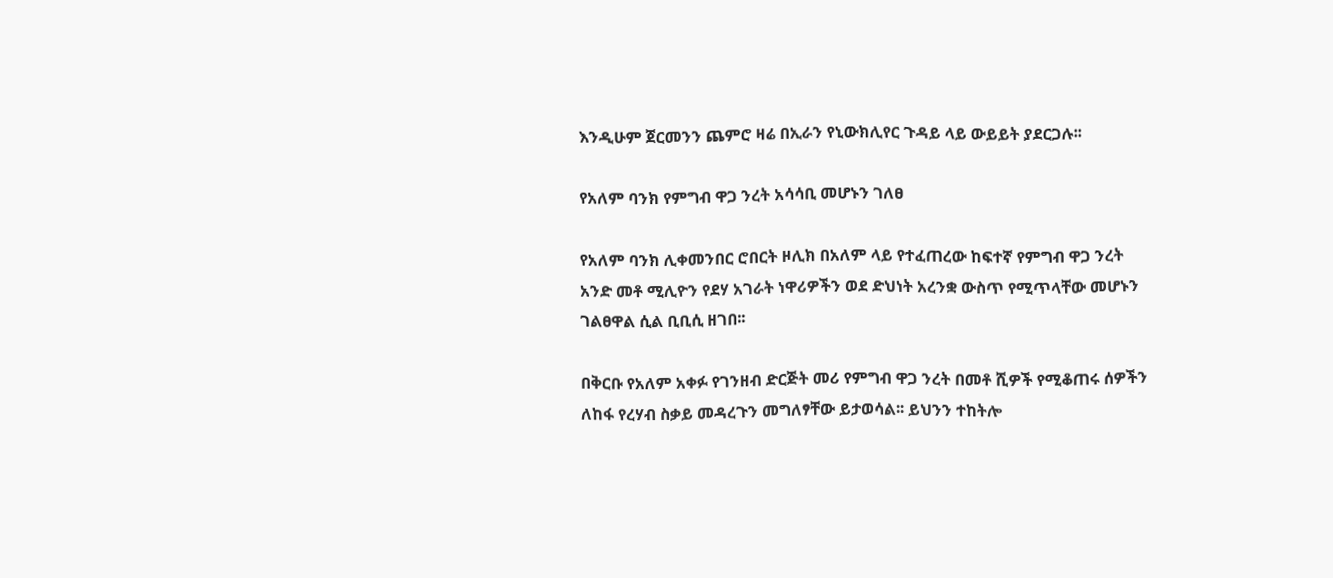እንዲሁም ጀርመንን ጨምሮ ዛሬ በኢራን የኒውክሊየር ጉዳይ ላይ ውይይት ያደርጋሉ፡፡

የአለም ባንክ የምግብ ዋጋ ንረት አሳሳቢ መሆኑን ገለፀ

የአለም ባንክ ሊቀመንበር ሮበርት ዞሊክ በአለም ላይ የተፈጠረው ከፍተኛ የምግብ ዋጋ ንረት አንድ መቶ ሚሊዮን የደሃ አገራት ነዋሪዎችን ወደ ድህነት አረንቋ ውስጥ የሚጥላቸው መሆኑን ገልፀዋል ሲል ቢቢሲ ዘገበ፡፡

በቅርቡ የአለም አቀፉ የገንዘብ ድርጅት መሪ የምግብ ዋጋ ንረት በመቶ ሺዎች የሚቆጠሩ ሰዎችን ለከፋ የረሃብ ስቃይ መዳረጉን መግለፃቸው ይታወሳል፡፡ ይህንን ተከትሎ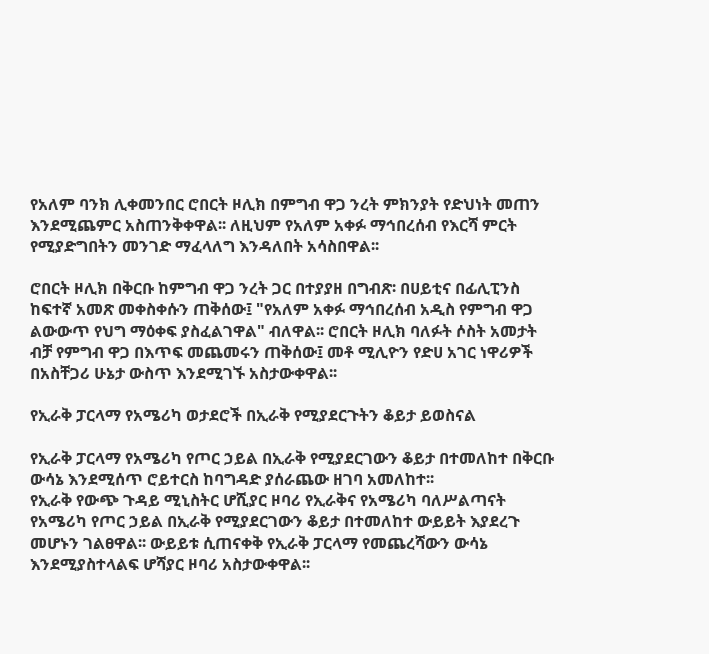የአለም ባንክ ሊቀመንበር ሮበርት ዞሊክ በምግብ ዋጋ ንረት ምክንያት የድህነት መጠን እንደሚጨምር አስጠንቅቀዋል፡፡ ለዚህም የአለም አቀፉ ማኅበረሰብ የእርሻ ምርት የሚያድግበትን መንገድ ማፈላለግ እንዳለበት አሳስበዋል፡፡

ሮበርት ዞሊክ በቅርቡ ከምግብ ዋጋ ንረት ጋር በተያያዘ በግብጽ፡ በሀይቲና በፊሊፒንስ ከፍተኛ አመጽ መቀስቀሱን ጠቅሰው፤ "የአለም አቀፉ ማኅበረሰብ አዲስ የምግብ ዋጋ ልውውጥ የህግ ማዕቀፍ ያስፈልገዋል" ብለዋል፡፡ ሮበርት ዞሊክ ባለፉት ሶስት አመታት ብቻ የምግብ ዋጋ በእጥፍ መጨመሩን ጠቅሰው፤ መቶ ሚሊዮን የድሀ አገር ነዋሪዎች በአስቸጋሪ ሁኔታ ውስጥ እንደሚገኙ አስታውቀዋል፡፡

የኢራቅ ፓርላማ የአሜሪካ ወታደሮች በኢራቅ የሚያደርጉትን ቆይታ ይወስናል

የኢራቅ ፓርላማ የአሜሪካ የጦር ኃይል በኢራቅ የሚያደርገውን ቆይታ በተመለከተ በቅርቡ ውሳኔ እንደሚሰጥ ሮይተርስ ከባግዳድ ያሰራጨው ዘገባ አመለከተ፡፡
የኢራቅ የውጭ ጉዳይ ሚኒስትር ሆሺያር ዞባሪ የኢራቅና የአሜሪካ ባለሥልጣናት የአሜሪካ የጦር ኃይል በኢራቅ የሚያደርገውን ቆይታ በተመለከተ ውይይት እያደረጉ መሆኑን ገልፀዋል፡፡ ውይይቱ ሲጠናቀቅ የኢራቅ ፓርላማ የመጨረሻውን ውሳኔ እንደሚያስተላልፍ ሆሻያር ዞባሪ አስታውቀዋል፡፡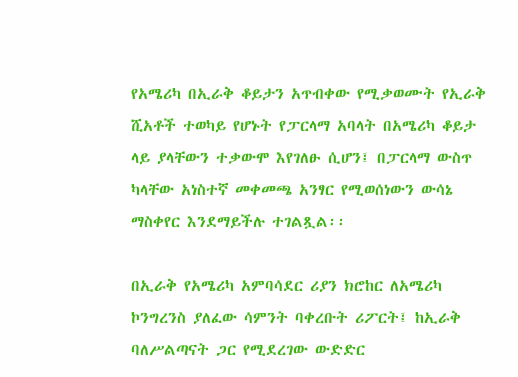የአሜሪካ በኢራቅ ቆይታን አጥብቀው የሚቃወሙት የኢራቅ ሺአቶች ተወካይ የሆኑት የፓርላማ አባላት በአሜሪካ ቆይታ ላይ ያላቸውን ተቃውሞ እየገለፁ ሲሆን፤ በፓርላማ ውስጥ ካላቸው አነስተኛ መቀመጫ አንፃር የሚወሰነውን ውሳኔ ማስቀየር እንደማይችሉ ተገልጿል፡፡

በኢራቅ የአሜሪካ አምባሳደር ሪያን ክሮከር ለአሜሪካ ኮንግረንስ ያለፈው ሳምንት ባቀረቡት ሪፖርት፤ ከኢራቅ ባለሥልጣናት ጋር የሚደረገው ውድድር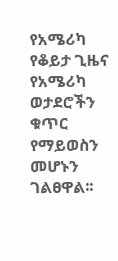የአሜሪካ የቆይታ ጊዜና የአሜሪካ ወታደሮችን ቁጥር የማይወስን መሆኑን ገልፀዋል፡፡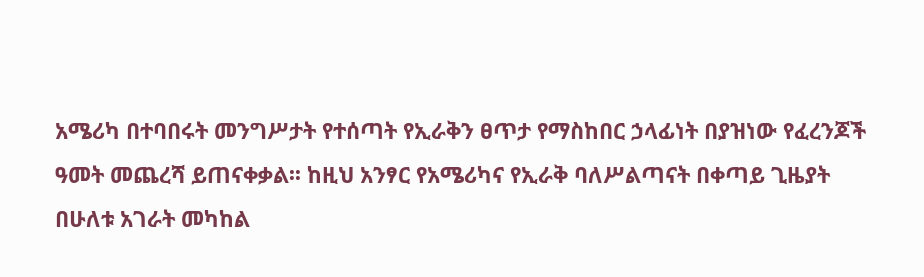አሜሪካ በተባበሩት መንግሥታት የተሰጣት የኢራቅን ፀጥታ የማስከበር ኃላፊነት በያዝነው የፈረንጆች ዓመት መጨረሻ ይጠናቀቃል፡፡ ከዚህ አንፃር የአሜሪካና የኢራቅ ባለሥልጣናት በቀጣይ ጊዜያት በሁለቱ አገራት መካከል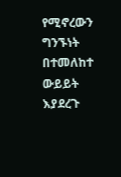የሚኖረውን ግንኙነት በተመለከተ ውይይት እያደረጉ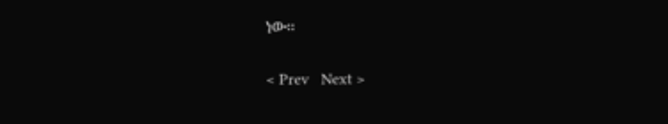ነው፡፡

< Prev   Next >